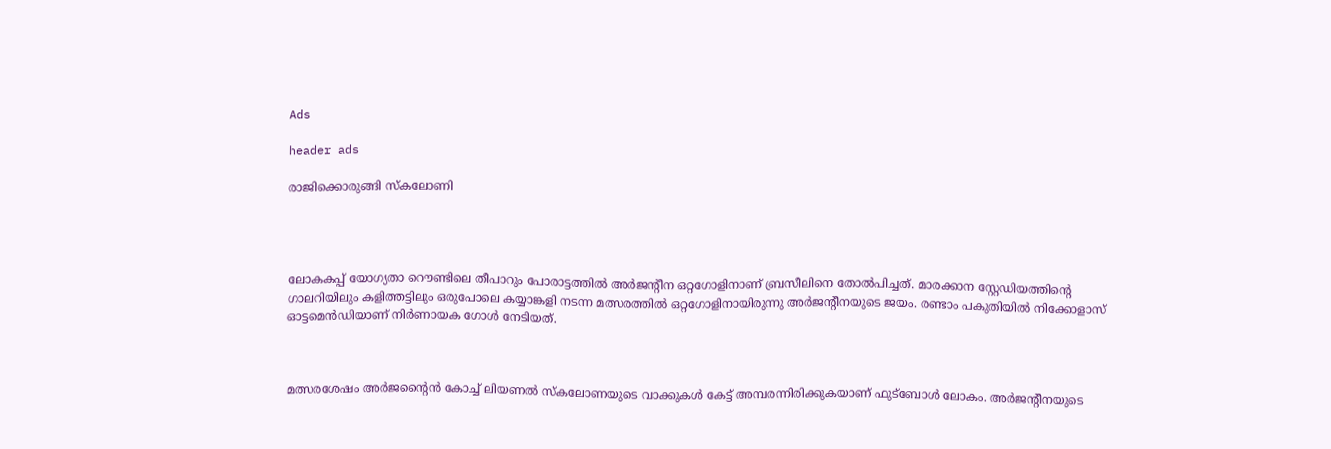Ads

header ads

രാജിക്കൊരുങ്ങി സ്കലോണി




ലോകകപ്പ് യോഗ്യതാ റൌണ്ടിലെ തീപാറും പോരാട്ടത്തിൽ അർജന്റീന ഒറ്റഗോളിനാണ് ബ്രസീലിനെ തോൽപിച്ചത്. മാരക്കാന സ്റ്റേഡിയത്തിന്റെ ഗാലറിയിലും കളിത്തട്ടിലും ഒരുപോലെ കയ്യാങ്കളി നടന്ന മത്സരത്തിൽ ഒറ്റഗോളിനായിരുന്നു അർജന്റീനയുടെ ജയം. രണ്ടാം പകുതിയിൽ നിക്കോളാസ് ഓട്ടമെൻഡിയാണ് നിർണായക ഗോൾ നേടിയത്.



മത്സരശേഷം അർജന്റൈൻ കോച്ച് ലിയണൽ സ്കലോണയുടെ വാക്കുകൾ കേട്ട് അമ്പരന്നിരിക്കുകയാണ് ഫുട്ബോൾ ലോകം. അർജന്റീനയുടെ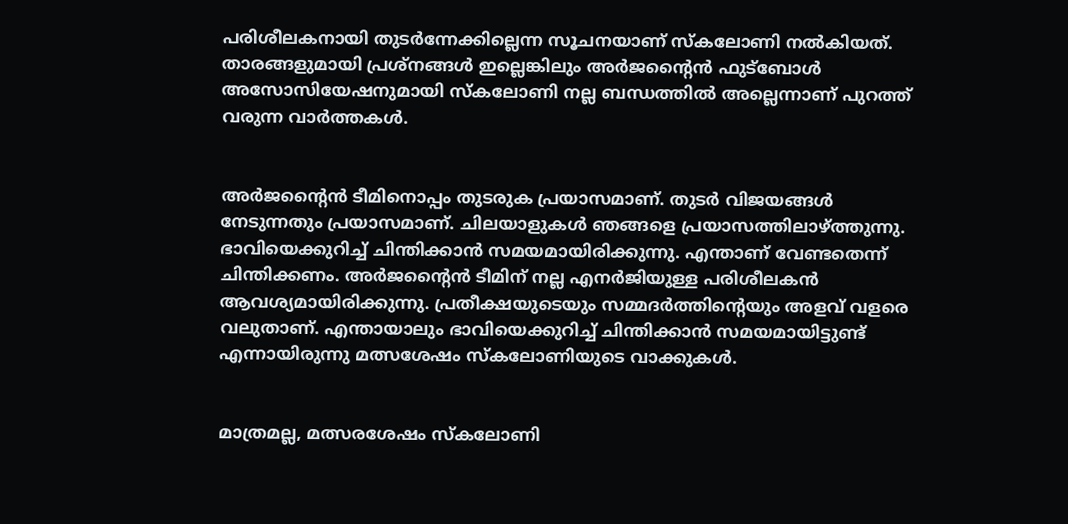പരിശീലകനായി തുടർന്നേക്കില്ലെന്ന സൂചനയാണ് സ്കലോണി നൽകിയത്.  താരങ്ങളുമായി പ്രശ്നങ്ങൾ ഇല്ലെങ്കിലും അർജന്റൈൻ ഫുട്ബോൾ അസോസിയേഷനുമായി സ്കലോണി നല്ല ബന്ധത്തിൽ അല്ലെന്നാണ് പുറത്ത് വരുന്ന വാർത്തകൾ.


അർജന്റൈൻ ടീമിനൊപ്പം തുടരുക പ്രയാസമാണ്. തുടർ വിജയങ്ങൾ നേടുന്നതും പ്രയാസമാണ്. ചിലയാളുകൾ ഞങ്ങളെ പ്രയാസത്തിലാഴ്ത്തുന്നു. ഭാവിയെക്കുറിച്ച് ചിന്തിക്കാൻ സമയമായിരിക്കുന്നു. എന്താണ് വേണ്ടതെന്ന് ചിന്തിക്കണം. അർജന്റൈൻ ടീമിന് നല്ല എനർജിയുള്ള പരിശീലകൻ ആവശ്യമായിരിക്കുന്നു. പ്രതീക്ഷയുടെയും സമ്മദർത്തിന്റെയും അളവ് വളരെ വലുതാണ്. എന്തായാലും ഭാവിയെക്കുറിച്ച് ചിന്തിക്കാൻ സമയമായിട്ടുണ്ട്  എന്നായിരുന്നു മത്സശേഷം സ്കലോണിയുടെ വാക്കുകൾ.


മാത്രമല്ല, മത്സരശേഷം സ്കലോണി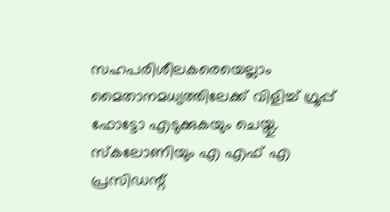സഹപരിശീലകരെയെല്ലാം മൈതാനമധ്യത്തിലേക്ക് വിളിച്ച് ഗ്രൂപ്പ് ഫോട്ടോ എടുക്കുകയും ചെയ്തു. സ്കലോണിയും എ എഫ് എ പ്രസിഡന്റ്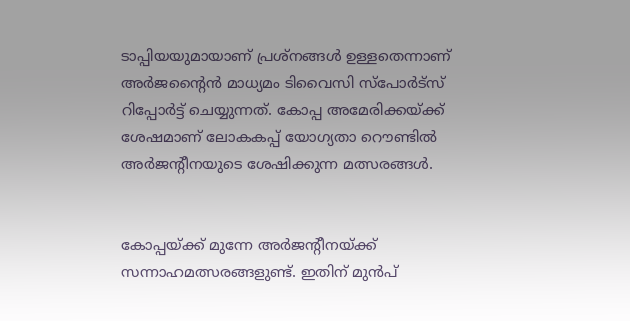ടാപ്പിയയുമായാണ് പ്രശ്നങ്ങൾ ഉള്ളതെന്നാണ് അർജന്റൈൻ മാധ്യമം ടിവൈസി സ്പോർട്സ് റിപ്പോർട്ട് ചെയ്യുന്നത്. കോപ്പ അമേരിക്കയ്ക്ക് ശേഷമാണ് ലോകകപ്പ് യോഗ്യതാ റൌണ്ടിൽ അർജന്റീനയുടെ ശേഷിക്കുന്ന മത്സരങ്ങൾ.


കോപ്പയ്ക്ക് മുന്നേ അർജന്റീനയ്ക്ക് സന്നാഹമത്സരങ്ങളുണ്ട്. ഇതിന് മുൻപ്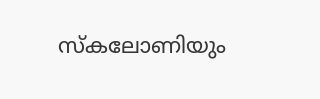സ്കലോണിയും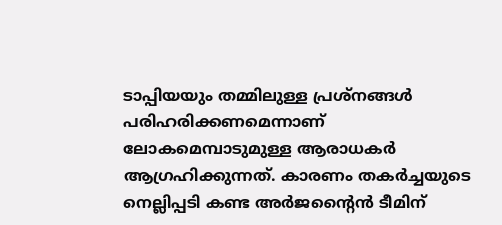ടാപ്പിയയും തമ്മിലുള്ള പ്രശ്നങ്ങൾ പരിഹരിക്കണമെന്നാണ് ലോകമെമ്പാടുമുള്ള ആരാധകർ ആഗ്രഹിക്കുന്നത്. കാരണം തകർച്ചയുടെ നെല്ലിപ്പടി കണ്ട അർജന്റൈൻ ടീമിന്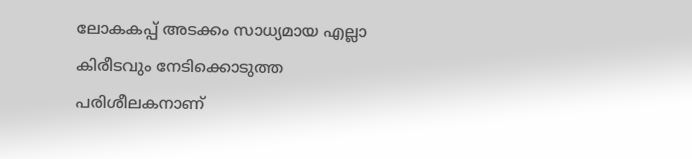ലോകകപ്പ് അടക്കം സാധ്യമായ എല്ലാ കിരീടവും നേടിക്കൊടുത്ത പരിശീലകനാണ്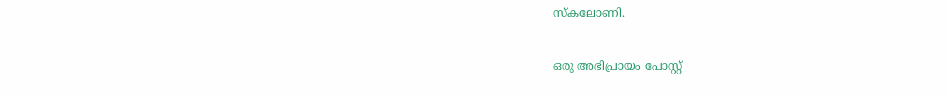സ്കലോണി.

ഒരു അഭിപ്രായം പോസ്റ്റ്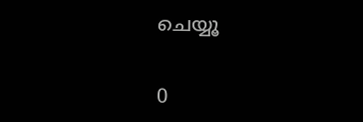ചെയ്യൂ

0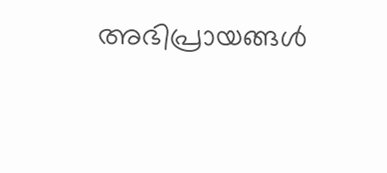അഭിപ്രായങ്ങള്‍